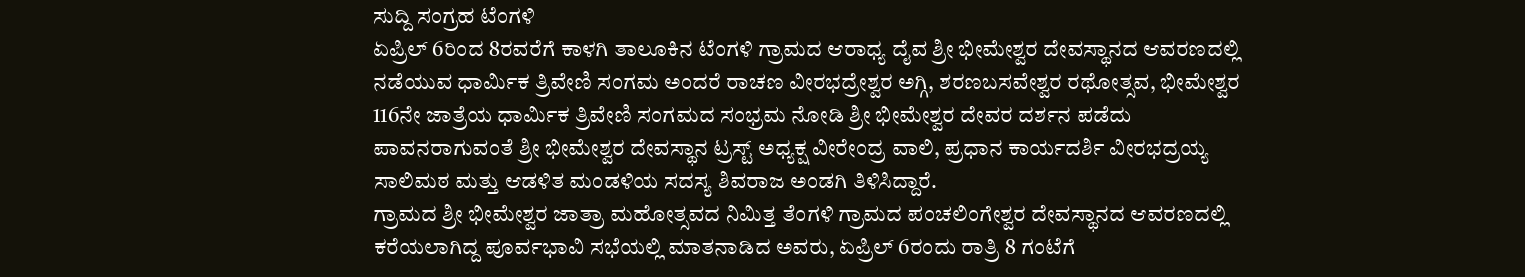ಸುದ್ದಿ ಸಂಗ್ರಹ ಟೆಂಗಳಿ
ಏಪ್ರಿಲ್ 6ರಿಂದ 8ರವರೆಗೆ ಕಾಳಗಿ ತಾಲೂಕಿನ ಟೆಂಗಳಿ ಗ್ರಾಮದ ಆರಾಧ್ಯ ದೈವ ಶ್ರೀ ಭೀಮೇಶ್ವರ ದೇವಸ್ಥಾನದ ಆವರಣದಲ್ಲಿ ನಡೆಯುವ ಧಾರ್ಮಿಕ ತ್ರಿವೇಣಿ ಸಂಗಮ ಅಂದರೆ ರಾಚಣ ವೀರಭದ್ರೇಶ್ವರ ಅಗ್ಗಿ, ಶರಣಬಸವೇಶ್ವರ ರಥೋತ್ಸವ, ಭೀಮೇಶ್ವರ 116ನೇ ಜಾತ್ರೆಯ ಧಾರ್ಮಿಕ ತ್ರಿವೇಣಿ ಸಂಗಮದ ಸಂಭ್ರಮ ನೋಡಿ ಶ್ರೀ ಭೀಮೇಶ್ವರ ದೇವರ ದರ್ಶನ ಪಡೆದು ಪಾವನರಾಗುವಂತೆ ಶ್ರೀ ಭೀಮೇಶ್ವರ ದೇವಸ್ಥಾನ ಟ್ರಸ್ಟ್ ಅಧ್ಯಕ್ಷ ವೀರೇಂದ್ರ ವಾಲಿ, ಪ್ರಧಾನ ಕಾರ್ಯದರ್ಶಿ ವೀರಭದ್ರಯ್ಯ ಸಾಲಿಮಠ ಮತ್ತು ಆಡಳಿತ ಮಂಡಳಿಯ ಸದಸ್ಯ ಶಿವರಾಜ ಅಂಡಗಿ ತಿಳಿಸಿದ್ದಾರೆ.
ಗ್ರಾಮದ ಶ್ರೀ ಭೀಮೇಶ್ವರ ಜಾತ್ರಾ ಮಹೋತ್ಸವದ ನಿಮಿತ್ತ ತೆಂಗಳಿ ಗ್ರಾಮದ ಪಂಚಲಿಂಗೇಶ್ವರ ದೇವಸ್ಥಾನದ ಆವರಣದಲ್ಲಿ ಕರೆಯಲಾಗಿದ್ದ ಪೂರ್ವಭಾವಿ ಸಭೆಯಲ್ಲಿ ಮಾತನಾಡಿದ ಅವರು, ಏಪ್ರಿಲ್ 6ರಂದು ರಾತ್ರಿ 8 ಗಂಟೆಗೆ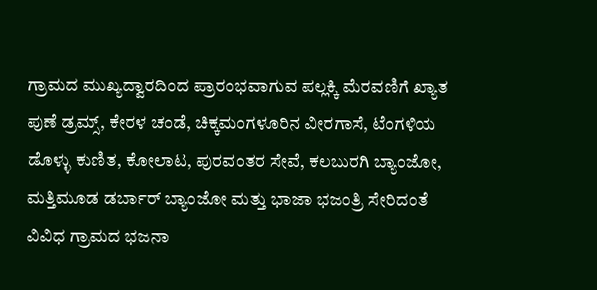ಗ್ರಾಮದ ಮುಖ್ಯದ್ವಾರದಿಂದ ಪ್ರಾರಂಭವಾಗುವ ಪಲ್ಲಕ್ಕಿ ಮೆರವಣಿಗೆ ಖ್ಯಾತ ಪುಣೆ ಡ್ರಮ್ಸ್, ಕೇರಳ ಚಂಡೆ, ಚಿಕ್ಕಮಂಗಳೂರಿನ ವೀರಗಾಸೆ, ಟೆಂಗಳಿಯ ಡೊಳ್ಳು ಕುಣಿತ, ಕೋಲಾಟ, ಪುರವಂತರ ಸೇವೆ, ಕಲಬುರಗಿ ಬ್ಯಾಂಜೋ, ಮತ್ತಿಮೂಡ ಡರ್ಬಾರ್ ಬ್ಯಾಂಜೋ ಮತ್ತು ಭಾಜಾ ಭಜಂತ್ರಿ ಸೇರಿದಂತೆ ವಿವಿಧ ಗ್ರಾಮದ ಭಜನಾ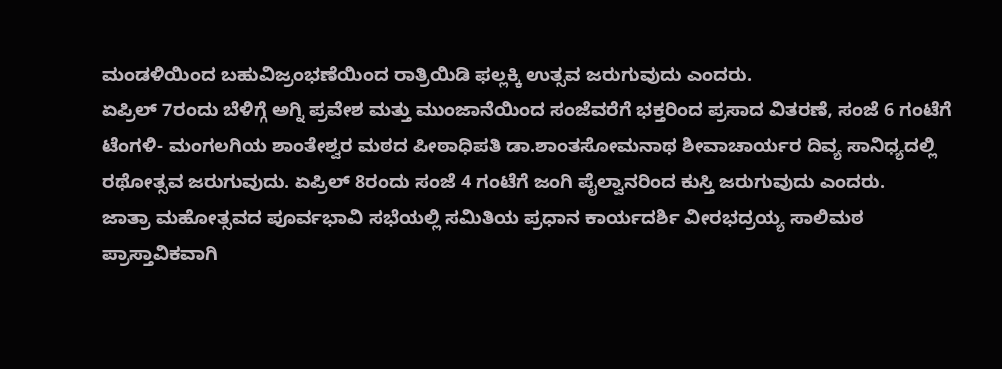ಮಂಡಳಿಯಿಂದ ಬಹುವಿಜ್ರಂಭಣೆಯಿಂದ ರಾತ್ರಿಯಿಡಿ ಫಲ್ಲಕ್ಕಿ ಉತ್ಸವ ಜರುಗುವುದು ಎಂದರು.
ಏಪ್ರಿಲ್ 7ರಂದು ಬೆಳಿಗ್ಗೆ ಅಗ್ನಿ ಪ್ರವೇಶ ಮತ್ತು ಮುಂಜಾನೆಯಿಂದ ಸಂಜೆವರೆಗೆ ಭಕ್ತರಿಂದ ಪ್ರಸಾದ ವಿತರಣೆ, ಸಂಜೆ 6 ಗಂಟೆಗೆ ಟೆಂಗಳಿ- ಮಂಗಲಗಿಯ ಶಾಂತೇಶ್ವರ ಮಠದ ಪೀಠಾಧಿಪತಿ ಡಾ.ಶಾಂತಸೋಮನಾಥ ಶೀವಾಚಾರ್ಯರ ದಿವ್ಯ ಸಾನಿಧ್ಯದಲ್ಲಿ ರಥೋತ್ಸವ ಜರುಗುವುದು. ಏಪ್ರಿಲ್ 8ರಂದು ಸಂಜೆ 4 ಗಂಟೆಗೆ ಜಂಗಿ ಪೈಲ್ವಾನರಿಂದ ಕುಸ್ತಿ ಜರುಗುವುದು ಎಂದರು.
ಜಾತ್ರಾ ಮಹೋತ್ಸವದ ಪೂರ್ವಭಾವಿ ಸಭೆಯಲ್ಲಿ ಸಮಿತಿಯ ಪ್ರಧಾನ ಕಾರ್ಯದರ್ಶಿ ವೀರಭದ್ರಯ್ಯ ಸಾಲಿಮಠ ಪ್ರಾಸ್ತಾವಿಕವಾಗಿ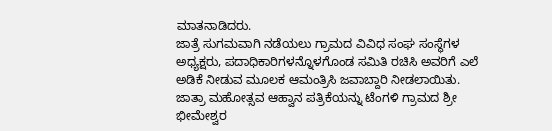ಮಾತನಾಡಿದರು.
ಜಾತ್ರೆ ಸುಗಮವಾಗಿ ನಡೆಯಲು ಗ್ರಾಮದ ವಿವಿಧ ಸಂಘ ಸಂಸ್ಥೆಗಳ ಅಧ್ಯಕ್ಷರು, ಪದಾಧಿಕಾರಿಗಳನ್ನೊಳಗೊಂಡ ಸಮಿತಿ ರಚಿಸಿ ಅವರಿಗೆ ಎಲೆ ಅಡಿಕೆ ನೀಡುವ ಮೂಲಕ ಆಮಂತ್ರಿಸಿ ಜವಾಬ್ದಾರಿ ನೀಡಲಾಯಿತು.
ಜಾತ್ರಾ ಮಹೋತ್ಸವ ಆಹ್ವಾನ ಪತ್ರಿಕೆಯನ್ನು ಟೆಂಗಳಿ ಗ್ರಾಮದ ಶ್ರೀ ಭೀಮೇಶ್ವರ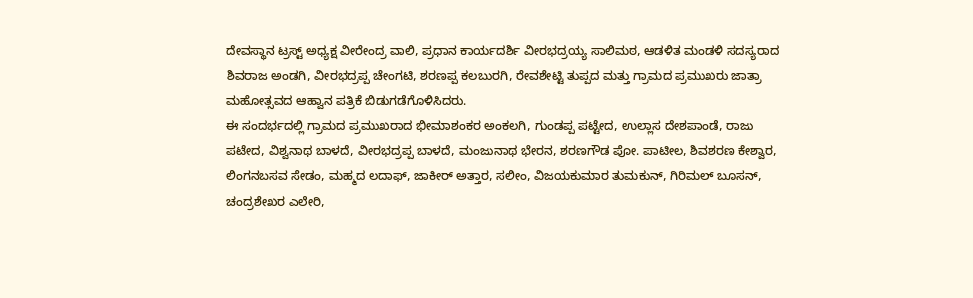ದೇವಸ್ಥಾನ ಟ್ರಸ್ಟ್ ಅಧ್ಯಕ್ಷ ವೀರೇಂದ್ರ ವಾಲಿ, ಪ್ರಧಾನ ಕಾರ್ಯದರ್ಶಿ ವೀರಭದ್ರಯ್ಯ ಸಾಲಿಮಠ, ಆಡಳಿತ ಮಂಡಳಿ ಸದಸ್ಯರಾದ ಶಿವರಾಜ ಅಂಡಗಿ, ವೀರಭದ್ರಪ್ಪ ಚೇಂಗಟಿ, ಶರಣಪ್ಪ ಕಲಬುರಗಿ, ರೇವಶೇಟ್ಟಿ ತುಪ್ಪದ ಮತ್ತು ಗ್ರಾಮದ ಪ್ರಮುಖರು ಜಾತ್ರಾ ಮಹೋತ್ಸವದ ಆಹ್ವಾನ ಪತ್ರಿಕೆ ಬಿಡುಗಡೆಗೊಳಿಸಿದರು.
ಈ ಸಂದರ್ಭದಲ್ಲಿ ಗ್ರಾಮದ ಪ್ರಮುಖರಾದ ಭೀಮಾಶಂಕರ ಅಂಕಲಗಿ, ಗುಂಡಪ್ಪ ಪಟ್ಟೇದ, ಉಲ್ಲಾಸ ದೇಶಪಾಂಡೆ, ರಾಜು ಪಟೇದ, ವಿಶ್ವನಾಥ ಬಾಳದೆ, ವೀರಭದ್ರಪ್ಪ ಬಾಳದೆ, ಮಂಜುನಾಥ ಭೇರನ, ಶರಣಗೌಡ ಪೋ. ಪಾಟೀಲ, ಶಿವಶರಣ ಕೇಶ್ವಾರ, ಲಿಂಗನಬಸವ ಸೇಡಂ, ಮಹ್ಮದ ಲದಾಫ್, ಜಾಕೀರ್ ಅತ್ತಾರ, ಸಲೀಂ, ವಿಜಯಕುಮಾರ ತುಮಕುನ್, ಗಿರಿಮಲ್ ಬೂಸನ್, ಚಂದ್ರಶೇಖರ ಎಲೇರಿ,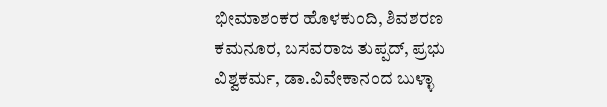ಭೀಮಾಶಂಕರ ಹೊಳಕುಂದಿ, ಶಿವಶರಣ ಕಮನೂರ, ಬಸವರಾಜ ತುಪ್ಪದ್, ಪ್ರಭು ವಿಶ್ವಕರ್ಮ, ಡಾ.ವಿವೇಕಾನಂದ ಬುಳ್ಳಾ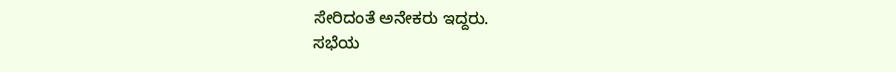ಸೇರಿದಂತೆ ಅನೇಕರು ಇದ್ದರು.
ಸಭೆಯ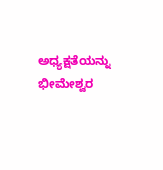ಅಧ್ಯಕ್ಷತೆಯನ್ನು ಭೀಮೇಶ್ವರ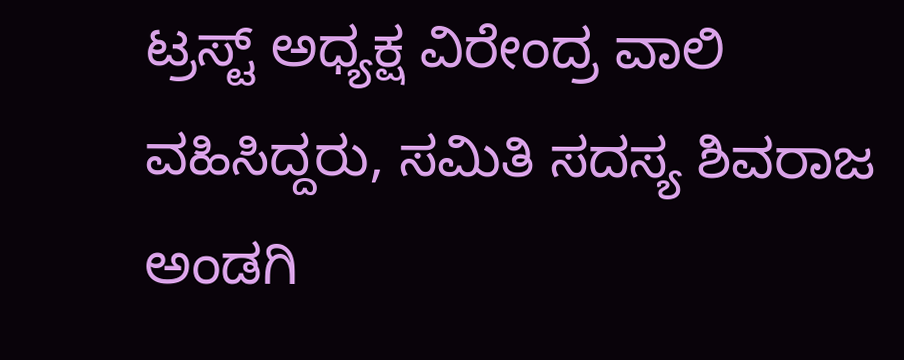ಟ್ರಸ್ಟ್ ಅಧ್ಯಕ್ಷ ವಿರೇಂದ್ರ ವಾಲಿ ವಹಿಸಿದ್ದರು, ಸಮಿತಿ ಸದಸ್ಯ ಶಿವರಾಜ ಅಂಡಗಿ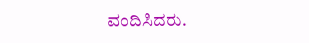ವಂದಿಸಿದರು.